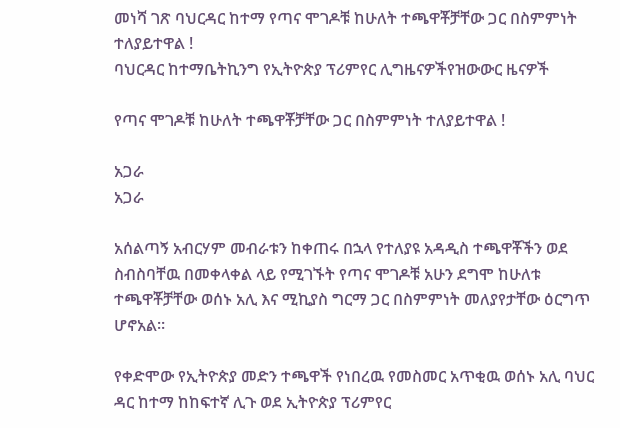መነሻ ገጽ ባህርዳር ከተማ የጣና ሞገዶቹ ከሁለት ተጫዋቾቻቸው ጋር በስምምነት ተለያይተዋል !
ባህርዳር ከተማቤትኪንግ የኢትዮጵያ ፕሪምየር ሊግዜናዎችየዝውውር ዜናዎች

የጣና ሞገዶቹ ከሁለት ተጫዋቾቻቸው ጋር በስምምነት ተለያይተዋል !

አጋራ
አጋራ

አሰልጣኝ አብርሃም መብራቱን ከቀጠሩ በኋላ የተለያዩ አዳዲስ ተጫዋቾችን ወደ ስብስባቸዉ በመቀላቀል ላይ የሚገኙት የጣና ሞገዶቹ አሁን ደግሞ ከሁለቱ ተጫዋቾቻቸው ወሰኑ አሊ እና ሚኪያስ ግርማ ጋር በስምምነት መለያየታቸው ዕርግጥ ሆኖአል።

የቀድሞው የኢትዮጵያ መድን ተጫዋች የነበረዉ የመስመር አጥቂዉ ወሰኑ አሊ ባህር ዳር ከተማ ከከፍተኛ ሊጉ ወደ ኢትዮጵያ ፕሪምየር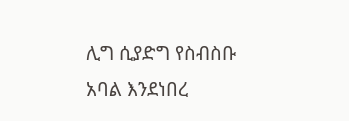ሊግ ሲያድግ የስብስቡ አባል እንደነበረ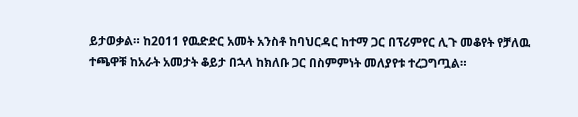ይታወቃል። ከ2011 የዉድድር አመት አንስቶ ከባህርዳር ከተማ ጋር በፕሪምየር ሊጉ መቆየት የቻለዉ ተጫዋቹ ከአራት አመታት ቆይታ በኋላ ከክለቡ ጋር በስምምነት መለያየቱ ተረጋግጧል።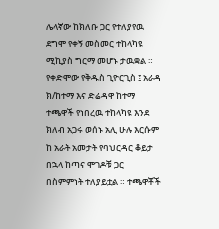ሌላኛው ከክለቡ ጋር የተለያየዉ ደግሞ የቀኝ መስመር ተከላካዩ ሚኪያስ ግርማ መሆኑ ታዉቋል ። የቀድሞው የቅዱስ ጊዮርጊስ ፤ አራዳ ክ/ከተማ እና ድሬዳዋ ከተማ ተጫዋች የነበረዉ ተከላካዩ እንደ ክለብ አጋሩ ወሰኑ አሊ ሁሉ እርሱም ከ አራት አመታት የባህርዳር ቆይታ በኋላ ከጣና ሞገዶቹ ጋር በስምምነት ተለያይቷል ። ተጫዋቾች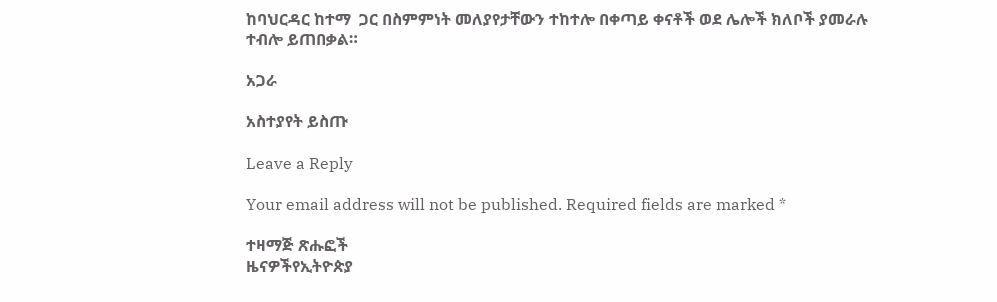ከባህርዳር ከተማ  ጋር በስምምነት መለያየታቸውን ተከተሎ በቀጣይ ቀናቶች ወደ ሌሎች ክለቦች ያመራሉ ተብሎ ይጠበቃል።

አጋራ

አስተያየት ይስጡ

Leave a Reply

Your email address will not be published. Required fields are marked *

ተዛማጅ ጽሑፎች
ዜናዎችየኢትዮጵያ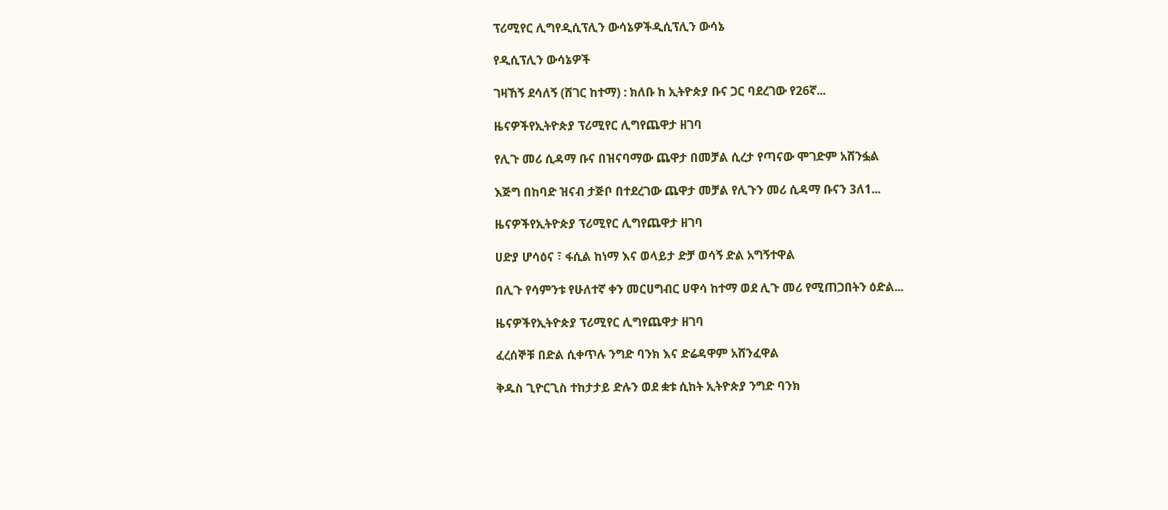ፕሪሚየር ሊግየዲሲፕሊን ውሳኔዎችዲሲፕሊን ውሳኔ

የዲሲፕሊን ውሳኔዎች

ገዛኸኝ ደሳለኝ (ሸገር ከተማ) : ክለቡ ከ ኢትዮጵያ ቡና ጋር ባደረገው የ26ኛ...

ዜናዎችየኢትዮጵያ ፕሪሚየር ሊግየጨዋታ ዘገባ

የሊጉ መሪ ሲዳማ ቡና በዝናባማው ጨዋታ በመቻል ሲረታ የጣናው ሞገድም አሸንፏል

እጅግ በከባድ ዝናብ ታጅቦ በተደረገው ጨዋታ መቻል የሊጉን መሪ ሲዳማ ቡናን 3ለ1...

ዜናዎችየኢትዮጵያ ፕሪሚየር ሊግየጨዋታ ዘገባ

ሀድያ ሆሳዕና ፣ ፋሲል ከነማ እና ወላይታ ድቻ ወሳኝ ድል አግኝተዋል

በሊጉ የሳምንቱ የሁለተኛ ቀን መርሀግብር ሀዋሳ ከተማ ወደ ሊጉ መሪ የሚጠጋበትን ዕድል...

ዜናዎችየኢትዮጵያ ፕሪሚየር ሊግየጨዋታ ዘገባ

ፈረሰኞቹ በድል ሲቀጥሉ ንግድ ባንክ እና ድሬዳዋም አሸንፈዋል

ቅዱስ ጊዮርጊስ ተከታታይ ድሉን ወደ ቋቱ ሲከት ኢትዮጵያ ንግድ ባንክ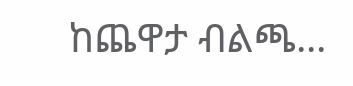ከጨዋታ ብልጫ...